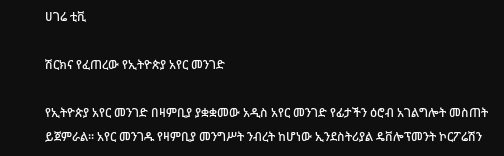ሀገሬ ቲቪ

ሽርክና የፈጠረው የኢትዮጵያ አየር መንገድ

የኢትዮጵያ አየር መንገድ በዛምቢያ ያቋቋመው አዲስ አየር መንገድ የፊታችን ዕሮብ አገልግሎት መስጠት ይጀምራል፡፡ አየር መንገዱ የዛምቢያ መንግሥት ንብረት ከሆነው ኢንደስትሪያል ዴቨሎፕመንት ኮርፖሬሽን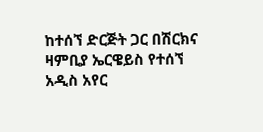ከተሰኘ ድርጅት ጋር በሽርክና ዛምቢያ ኤርዌይስ የተሰኘ አዲስ አየር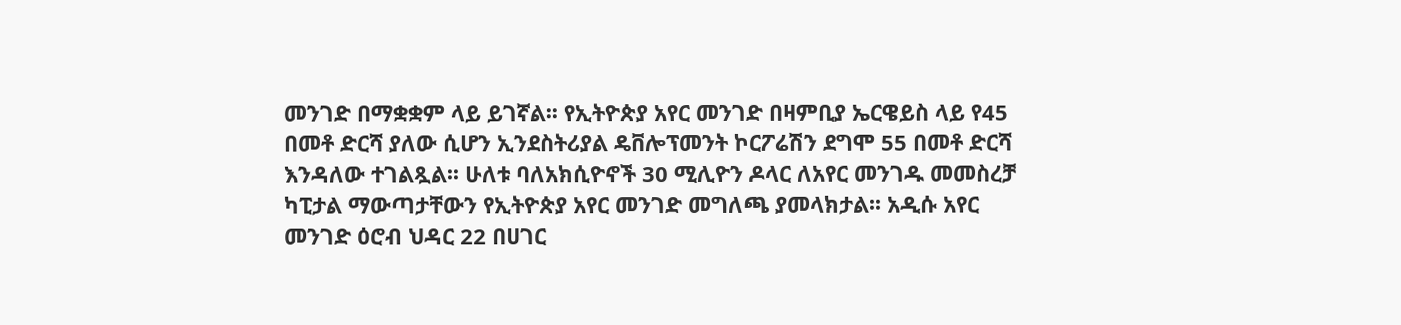መንገድ በማቋቋም ላይ ይገኛል፡፡ የኢትዮጵያ አየር መንገድ በዛምቢያ ኤርዌይስ ላይ የ45 በመቶ ድርሻ ያለው ሲሆን ኢንደስትሪያል ዴቨሎፕመንት ኮርፖሬሽን ደግሞ 55 በመቶ ድርሻ እንዳለው ተገልጿል፡፡ ሁለቱ ባለአክሲዮኖች 30 ሚሊዮን ዶላር ለአየር መንገዱ መመስረቻ ካፒታል ማውጣታቸውን የኢትዮጵያ አየር መንገድ መግለጫ ያመላክታል፡፡ አዲሱ አየር መንገድ ዕሮብ ህዳር 22 በሀገር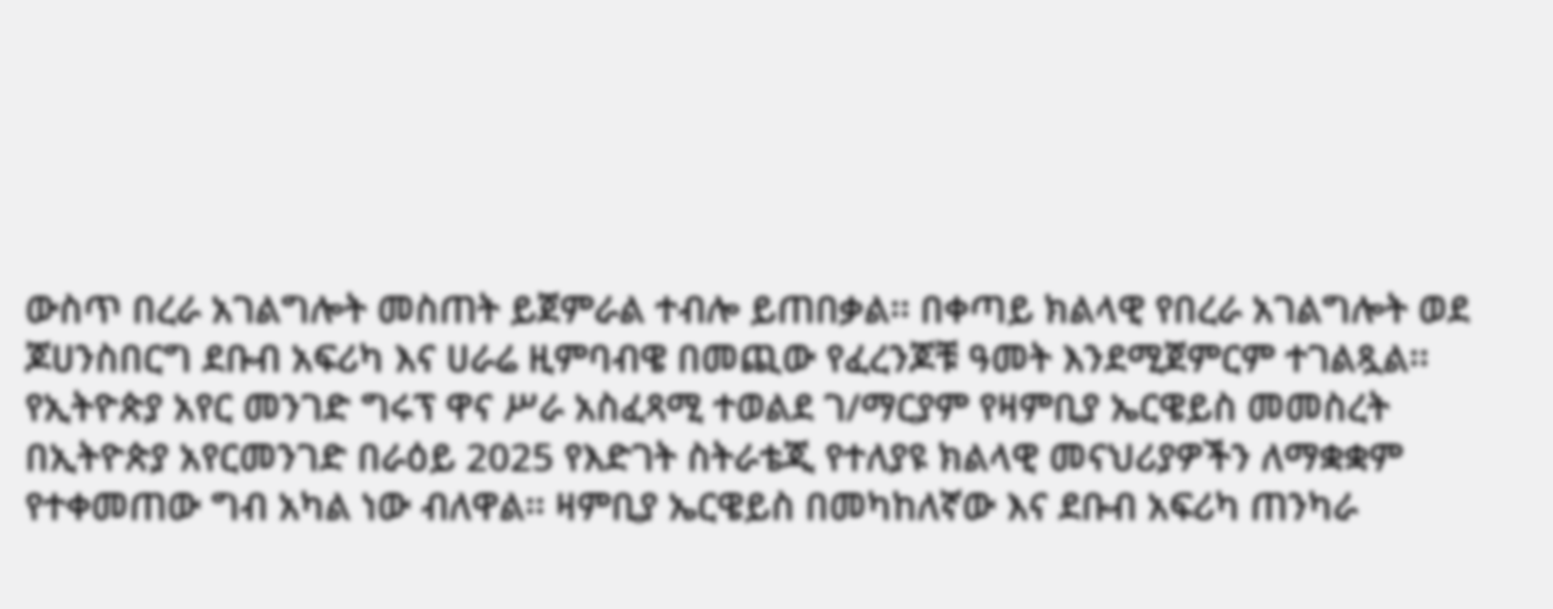ውስጥ በረራ አገልግሎት መስጠት ይጀምራል ተብሎ ይጠበቃል፡፡ በቀጣይ ክልላዊ የበረራ አገልግሎት ወደ ጆሀንስበርግ ደቡብ አፍሪካ እና ሀራሬ ዚምባብዌ በመጪው የፈረንጆቹ ዓመት እንደሚጀምርም ተገልጿል፡፡ የኢትዮጵያ አየር መንገድ ግሩፕ ዋና ሥራ አስፈጻሚ ተወልደ ገ/ማርያም የዛምቢያ ኤርዌይስ መመስረት በኢትዮጵያ አየርመንገድ በራዕይ 2025 የእድገት ስትራቴጂ የተለያዩ ክልላዊ መናህሪያዎችን ለማቋቋም የተቀመጠው ግብ አካል ነው ብለዋል፡፡ ዛምቢያ ኤርዌይስ በመካከለኛው እና ደቡብ አፍሪካ ጠንካራ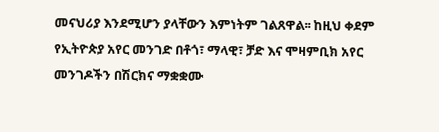መናህሪያ እንደሚሆን ያላቸውን እምነትም ገልጸዋል፡፡ ከዚህ ቀደም የኢትዮጵያ አየር መንገድ በቶጎ፣ ማላዊ፣ ቻድ እና ሞዛምቢክ አየር መንገዶችን በሽርክና ማቋቋሙ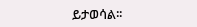ይታወሳል፡፡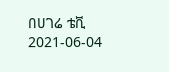በሀገሬ ቴቪ
2021-06-04